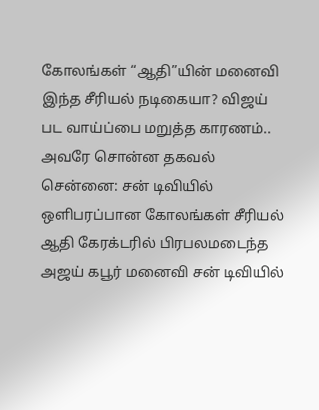கோலங்கள் “ஆதி”யின் மனைவி இந்த சீரியல் நடிகையா? விஜய் பட வாய்ப்பை மறுத்த காரணம்.. அவரே சொன்ன தகவல்
சென்னை: சன் டிவியில் ஒளிபரப்பான கோலங்கள் சீரியல் ஆதி கேரக்டரில் பிரபலமடைந்த அஜய் கபூர் மனைவி சன் டிவியில்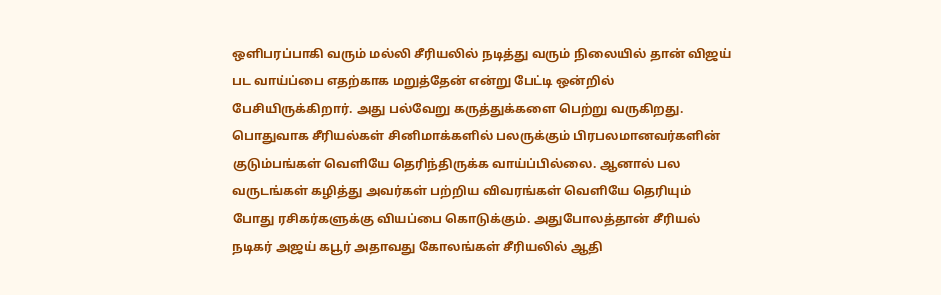ஒளிபரப்பாகி வரும் மல்லி சீரியலில் நடித்து வரும் நிலையில் தான் விஜய் பட வாய்ப்பை எதற்காக மறுத்தேன் என்று பேட்டி ஒன்றில் பேசியிருக்கிறார். அது பல்வேறு கருத்துக்களை பெற்று வருகிறது.
பொதுவாக சீரியல்கள் சினிமாக்களில் பலருக்கும் பிரபலமானவர்களின் குடும்பங்கள் வெளியே தெரிந்திருக்க வாய்ப்பில்லை. ஆனால் பல வருடங்கள் கழித்து அவர்கள் பற்றிய விவரங்கள் வெளியே தெரியும் போது ரசிகர்களுக்கு வியப்பை கொடுக்கும். அதுபோலத்தான் சீரியல் நடிகர் அஜய் கபூர் அதாவது கோலங்கள் சீரியலில் ஆதி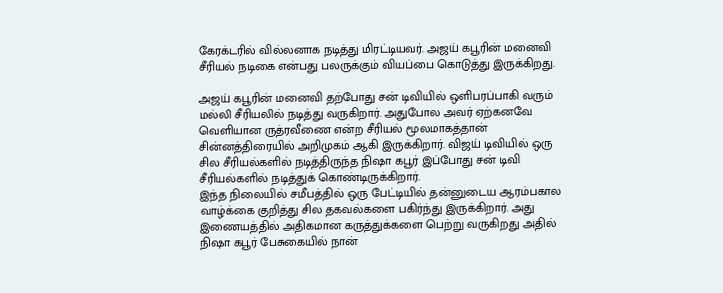கேரக்டரில் வில்லனாக நடித்து மிரட்டியவர். அஜய் கபூரின் மனைவி சீரியல் நடிகை என்பது பலருக்கும் வியப்பை கொடுத்து இருக்கிறது.

அஜய் கபூரின் மனைவி தற்போது சன் டிவியில் ஒளிபரப்பாகி வரும் மல்லி சீரியலில் நடித்து வருகிறார். அதுபோல அவர் ஏற்கனவே வெளியான ருத்ரவீணை என்ற சீரியல் மூலமாகத்தான் சின்னத்திரையில் அறிமுகம் ஆகி இருக்கிறார். விஜய் டிவியில் ஒரு சில சீரியல்களில் நடித்திருந்த நிஷா கபூர் இப்போது சன் டிவி சீரியல்களில் நடித்துக் கொண்டிருக்கிறார்.
இந்த நிலையில் சமீபத்தில் ஒரு பேட்டியில் தன்னுடைய ஆரம்பகால வாழ்க்கை குறித்து சில தகவல்களை பகிர்ந்து இருக்கிறார். அது இணையத்தில் அதிகமான கருத்துக்களை பெற்று வருகிறது அதில் நிஷா கபூர் பேசுகையில் நான்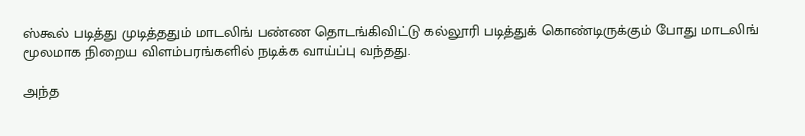ஸ்கூல் படித்து முடித்ததும் மாடலிங் பண்ண தொடங்கிவிட்டு கல்லூரி படித்துக் கொண்டிருக்கும் போது மாடலிங் மூலமாக நிறைய விளம்பரங்களில் நடிக்க வாய்ப்பு வந்தது.

அந்த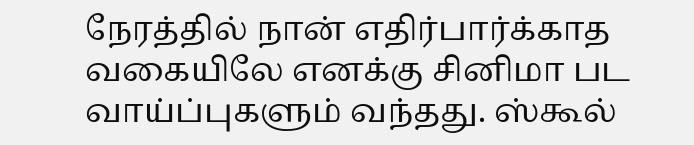நேரத்தில் நான் எதிர்பார்க்காத வகையிலே எனக்கு சினிமா பட வாய்ப்புகளும் வந்தது. ஸ்கூல்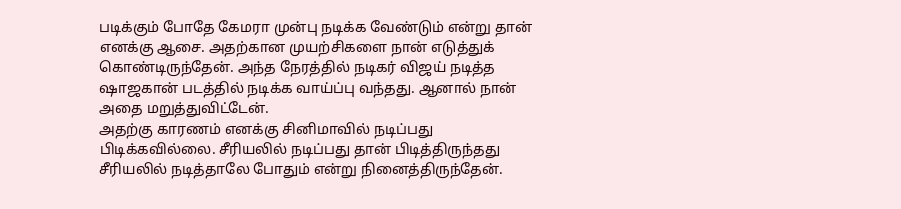படிக்கும் போதே கேமரா முன்பு நடிக்க வேண்டும் என்று தான் எனக்கு ஆசை. அதற்கான முயற்சிகளை நான் எடுத்துக் கொண்டிருந்தேன். அந்த நேரத்தில் நடிகர் விஜய் நடித்த ஷாஜகான் படத்தில் நடிக்க வாய்ப்பு வந்தது. ஆனால் நான் அதை மறுத்துவிட்டேன்.
அதற்கு காரணம் எனக்கு சினிமாவில் நடிப்பது பிடிக்கவில்லை. சீரியலில் நடிப்பது தான் பிடித்திருந்தது சீரியலில் நடித்தாலே போதும் என்று நினைத்திருந்தேன்.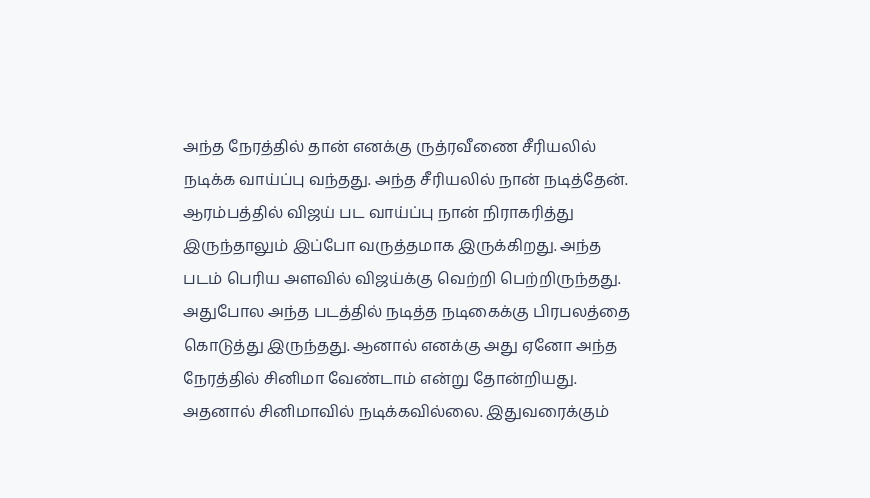அந்த நேரத்தில் தான் எனக்கு ருத்ரவீணை சீரியலில் நடிக்க வாய்ப்பு வந்தது. அந்த சீரியலில் நான் நடித்தேன். ஆரம்பத்தில் விஜய் பட வாய்ப்பு நான் நிராகரித்து இருந்தாலும் இப்போ வருத்தமாக இருக்கிறது. அந்த படம் பெரிய அளவில் விஜய்க்கு வெற்றி பெற்றிருந்தது.
அதுபோல அந்த படத்தில் நடித்த நடிகைக்கு பிரபலத்தை கொடுத்து இருந்தது. ஆனால் எனக்கு அது ஏனோ அந்த நேரத்தில் சினிமா வேண்டாம் என்று தோன்றியது. அதனால் சினிமாவில் நடிக்கவில்லை. இதுவரைக்கும்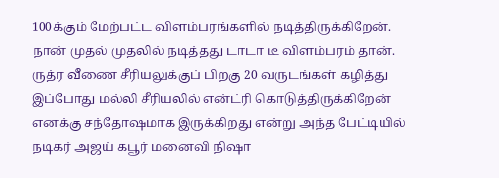100க்கும் மேற்பட்ட விளம்பரங்களில் நடித்திருக்கிறேன். நான் முதல் முதலில் நடித்தது டாடா டீ விளம்பரம் தான். ருத்ர வீணை சீரியலுக்குப் பிறகு 20 வருடங்கள் கழித்து இப்போது மல்லி சீரியலில் என்ட்ரி கொடுத்திருக்கிறேன் எனக்கு சந்தோஷமாக இருக்கிறது என்று அந்த பேட்டியில் நடிகர் அஜய் கபூர் மனைவி நிஷா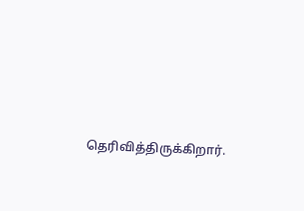தெரிவித்திருக்கிறார்.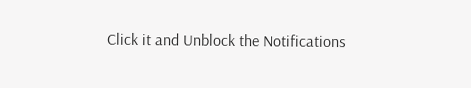Click it and Unblock the Notifications